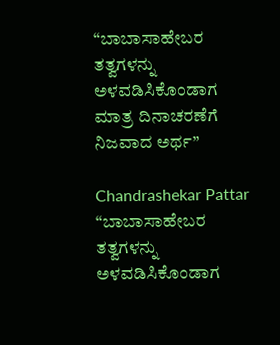“ಬಾಬಾಸಾಹೇಬರ ತತ್ವಗಳನ್ನು ಅಳವಡಿಸಿಕೊಂಡಾಗ ಮಾತ್ರ ದಿನಾಚರಣೆಗೆ ನಿಜವಾದ ಅರ್ಥ”

Chandrashekar Pattar
“ಬಾಬಾಸಾಹೇಬರ ತತ್ವಗಳನ್ನು ಅಳವಡಿಸಿಕೊಂಡಾಗ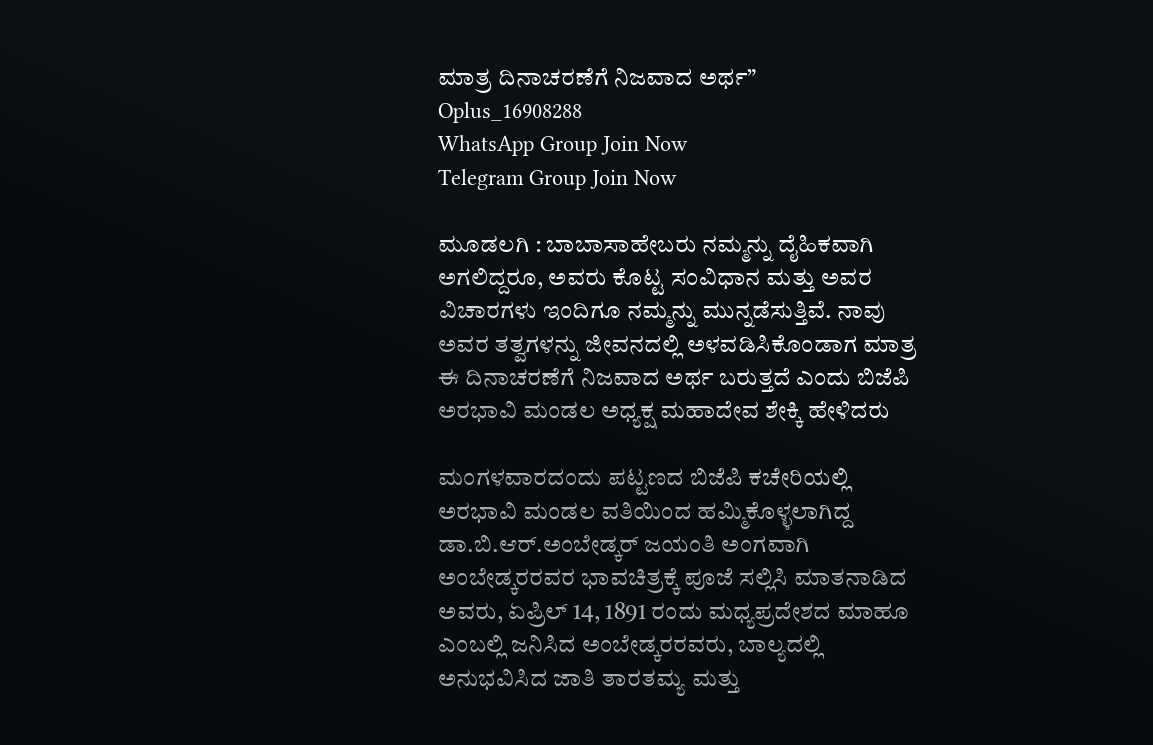ಮಾತ್ರ ದಿನಾಚರಣೆಗೆ ನಿಜವಾದ ಅರ್ಥ”
Oplus_16908288
WhatsApp Group Join Now
Telegram Group Join Now

ಮೂಡಲಗಿ : ಬಾಬಾಸಾಹೇಬರು ನಮ್ಮನ್ನು ದೈಹಿಕವಾಗಿ ಅಗಲಿದ್ದರೂ, ಅವರು ಕೊಟ್ಟ ಸಂವಿಧಾನ ಮತ್ತು ಅವರ ವಿಚಾರಗಳು ಇಂದಿಗೂ ನಮ್ಮನ್ನು ಮುನ್ನಡೆಸುತ್ತಿವೆ. ನಾವು ಅವರ ತತ್ವಗಳನ್ನು ಜೀವನದಲ್ಲಿ ಅಳವಡಿಸಿಕೊಂಡಾಗ ಮಾತ್ರ ಈ ದಿನಾಚರಣೆಗೆ ನಿಜವಾದ ಅರ್ಥ ಬರುತ್ತದೆ ಎಂದು ಬಿಜೆಪಿ ಅರಭಾವಿ ಮಂಡಲ ಅಧ್ಯಕ್ಷ ಮಹಾದೇವ ಶೇಕ್ಕಿ ಹೇಳಿದರು

ಮಂಗಳವಾರದಂದು ಪಟ್ಟಣದ ಬಿಜೆಪಿ ಕಚೇರಿಯಲ್ಲಿ ಅರಭಾವಿ ಮಂಡಲ ವತಿಯಿಂದ ಹಮ್ಮಿಕೊಳ್ಳಲಾಗಿದ್ದ ಡಾ.ಬಿ.ಆರ್.ಅಂಬೇಡ್ಕರ್ ಜಯಂತಿ ಅಂಗವಾಗಿ ಅಂಬೇಡ್ಕರರವರ ಭಾವಚಿತ್ರಕ್ಕೆ ಪೂಜೆ ಸಲ್ಲಿಸಿ ಮಾತನಾಡಿದ ಅವರು, ಏಪ್ರಿಲ್ 14, 1891 ರಂದು ಮಧ್ಯಪ್ರದೇಶದ ಮಾಹೂ ಎಂಬಲ್ಲಿ ಜನಿಸಿದ ಅಂಬೇಡ್ಕರರವರು, ಬಾಲ್ಯದಲ್ಲಿ ಅನುಭವಿಸಿದ ಜಾತಿ ತಾರತಮ್ಯ ಮತ್ತು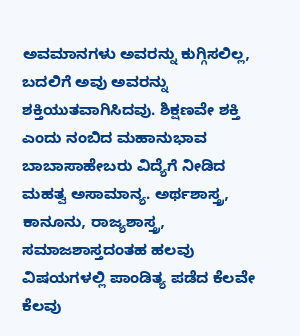ಅವಮಾನಗಳು ಅವರನ್ನು ಕುಗ್ಗಿಸಲಿಲ್ಲ, ಬದಲಿಗೆ ಅವು ಅವರನ್ನು ಶಕ್ತಿಯುತವಾಗಿಸಿದವು. ಶಿಕ್ಷಣವೇ ಶಕ್ತಿ ಎಂದು ನಂಬಿದ ಮಹಾನುಭಾವ ಬಾಬಾಸಾಹೇಬರು ವಿದ್ಯೆಗೆ ನೀಡಿದ ಮಹತ್ವ ಅಸಾಮಾನ್ಯ. ಅರ್ಥಶಾಸ್ತ್ರ, ಕಾನೂನು, ರಾಜ್ಯಶಾಸ್ತ್ರ, ಸಮಾಜಶಾಸ್ತದಂತಹ ಹಲವು ವಿಷಯಗಳಲ್ಲಿ ಪಾಂಡಿತ್ಯ ಪಡೆದ ಕೆಲವೇ ಕೆಲವು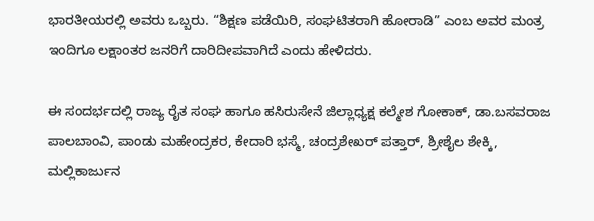ಭಾರತೀಯರಲ್ಲಿ ಅವರು ಒಬ್ಬರು. “ಶಿಕ್ಷಣ ಪಡೆಯಿರಿ, ಸಂಘಟಿತರಾಗಿ ಹೋರಾಡಿ” ಎಂಬ ಅವರ ಮಂತ್ರ ಇಂದಿಗೂ ಲಕ್ಷಾಂತರ ಜನರಿಗೆ ದಾರಿದೀಪವಾಗಿದೆ ಎಂದು ಹೇಳಿದರು.

ಈ ಸಂದರ್ಭದಲ್ಲಿ ರಾಜ್ಯ ರೈತ ಸಂಘ ಹಾಗೂ ಹಸಿರುಸೇನೆ ಜಿಲ್ಲಾಧ್ಯಕ್ಷ ಕಲ್ಮೇಶ ಗೋಕಾಕ್, ಡಾ.ಬಸವರಾಜ ಪಾಲಬಾಂವಿ, ಪಾಂಡು ಮಹೇಂದ್ರಕರ, ಕೇದಾರಿ ಭಸ್ಮೆ, ಚಂದ್ರಶೇಖರ್ ಪತ್ತಾರ್, ಶ್ರೀಶೈಲ ಶೇಕ್ಕಿ, ಮಲ್ಲಿಕಾರ್ಜುನ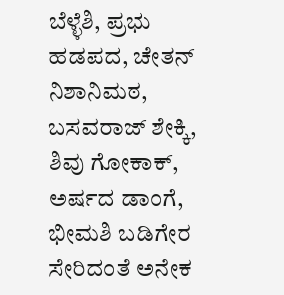ಬೆಳ್ಳೆಶಿ, ಪ್ರಭು ಹಡಪದ, ಚೇತನ್ ನಿಶಾನಿಮಠ, ಬಸವರಾಜ್ ಶೇಕ್ಕಿ, ಶಿವು ಗೋಕಾಕ್, ಅರ್ಷದ ಡಾಂಗೆ, ಭೀಮಶಿ ಬಡಿಗೇರ ಸೇರಿದಂತೆ ಅನೇಕ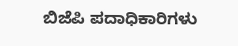ಬಿಜೆಪಿ ಪದಾಧಿಕಾರಿಗಳು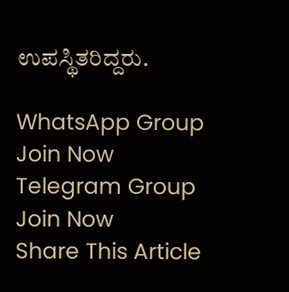ಉಪಸ್ಥಿತರಿದ್ದರು.

WhatsApp Group Join Now
Telegram Group Join Now
Share This Article